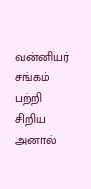வன்னியர் சங்கம் பற்றி சிறிய அனால்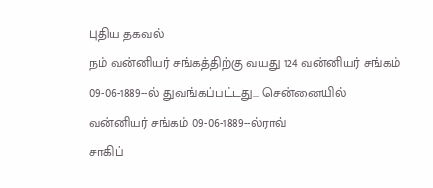புதிய தகவல்
நம் வன்னியர் சங்கத்திற்கு வயது 124 வன்னியர் சங்கம்
09-06-1889--ல் துவங்கப்பட்டது... சென்னையில்
வன்னியர் சங்கம் 09-06-1889--ல்ராவ்
சாகிப்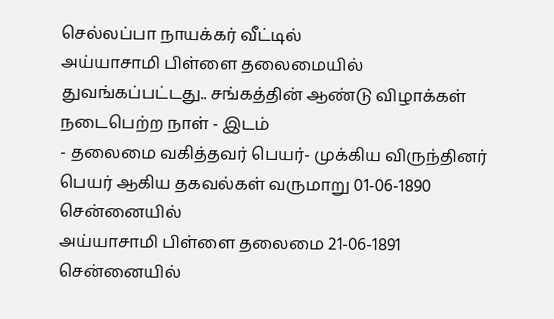செல்லப்பா நாயக்கர் வீட்டில்
அய்யாசாமி பிள்ளை தலைமையில் துவங்கப்பட்டது.. சங்கத்தின் ஆண்டு விழாக்கள் நடைபெற்ற நாள் - இடம்
- தலைமை வகித்தவர் பெயர்- முக்கிய விருந்தினர்
பெயர் ஆகிய தகவல்கள் வருமாறு 01-06-1890
சென்னையில்
அய்யாசாமி பிள்ளை தலைமை 21-06-1891
சென்னையில்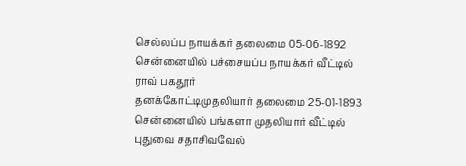செல்லப்ப நாயக்கர் தலைமை 05-06-1892 சென்னையில் பச்சையப்ப நாயக்கர் வீட்டில் ராவ் பகதூர்
தனக்கோட்டிமுதலியார் தலைமை 25-01-1893
சென்னையில் பங்களா முதலியார் வீட்டில்
புதுவை சதாசிவவேல்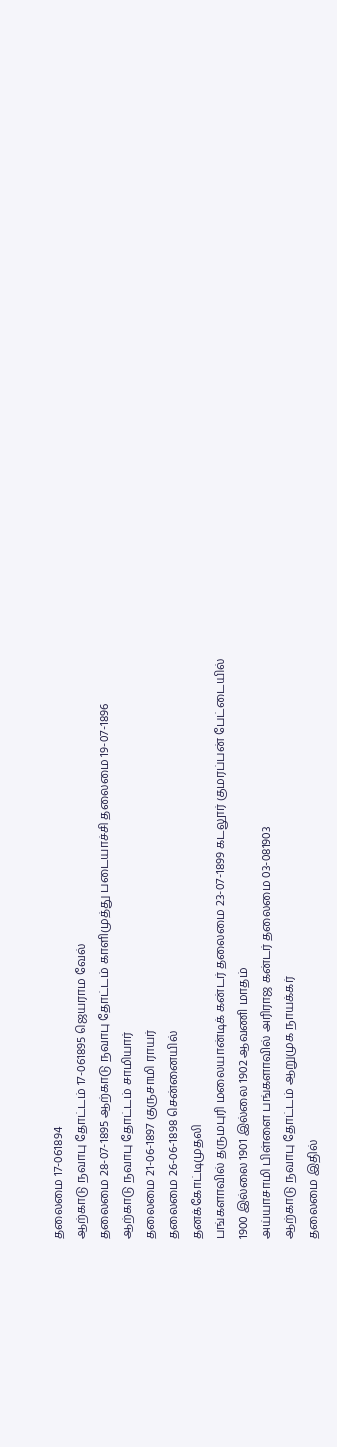தலைமை 17-061894
ஆற்காடு நவாபு தோட்டம் 17-061895 ஜெயராம வேல்
தலைமை 28-07-1895 ஆற்காடு நவாபு தோட்டம் காளிமுத்து படையாச்சி தலைமை 19-07-1896
ஆற்காடு நவாபு தோட்டம் சாமியார்
தலைமை 21-06-1897 குருசாமி ராயர்
தலைமை 26-06-1898 சென்னையில்
தனக்கோட்டிமுதலி
பங்களாவில் தருமபுரி மலையான்டிக் கன்டர் தலைமை 23-07-1899 கடலூர் குமரப்பன் பேட்டையில்
1900 இல்லை 1901 இல்லை 1902 ஆவணி மாதம்
அய்யாசாமி பிள்ளை பங்களாவில் அரிராஜ கன்டர் தலைமை 03-081903
ஆற்காடு நவாபு தோட்டம் ஆறுமுக நாயக்கர்
தலைமை இதில்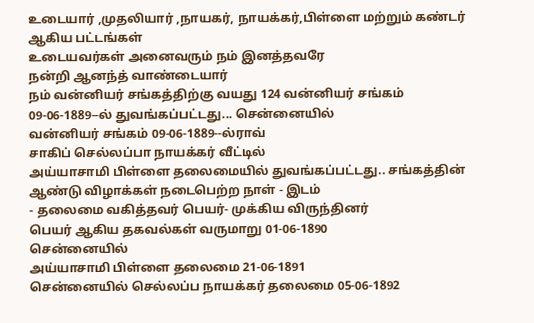உடையார் ,முதலியார் ,நாயகர், நாயக்கர்,பிள்ளை மற்றும் கண்டர் ஆகிய பட்டங்கள்
உடையவர்கள் அனைவரும் நம் இனத்தவரே
நன்றி ஆனந்த் வாண்டையார்
நம் வன்னியர் சங்கத்திற்கு வயது 124 வன்னியர் சங்கம்
09-06-1889--ல் துவங்கப்பட்டது... சென்னையில்
வன்னியர் சங்கம் 09-06-1889--ல்ராவ்
சாகிப் செல்லப்பா நாயக்கர் வீட்டில்
அய்யாசாமி பிள்ளை தலைமையில் துவங்கப்பட்டது.. சங்கத்தின் ஆண்டு விழாக்கள் நடைபெற்ற நாள் - இடம்
- தலைமை வகித்தவர் பெயர்- முக்கிய விருந்தினர்
பெயர் ஆகிய தகவல்கள் வருமாறு 01-06-1890
சென்னையில்
அய்யாசாமி பிள்ளை தலைமை 21-06-1891
சென்னையில் செல்லப்ப நாயக்கர் தலைமை 05-06-1892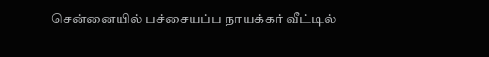சென்னையில் பச்சையப்ப நாயக்கர் வீட்டில்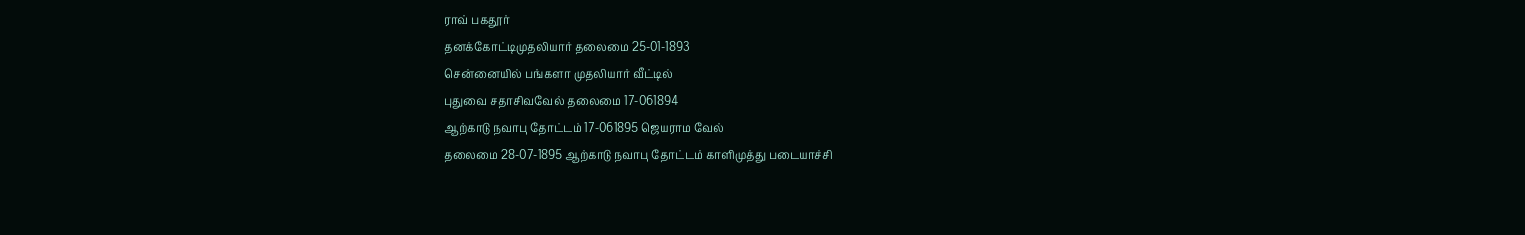ராவ் பகதூர்
தனக்கோட்டிமுதலியார் தலைமை 25-01-1893
சென்னையில் பங்களா முதலியார் வீட்டில்
புதுவை சதாசிவவேல் தலைமை 17-061894
ஆற்காடு நவாபு தோட்டம் 17-061895 ஜெயராம வேல்
தலைமை 28-07-1895 ஆற்காடு நவாபு தோட்டம் காளிமுத்து படையாச்சி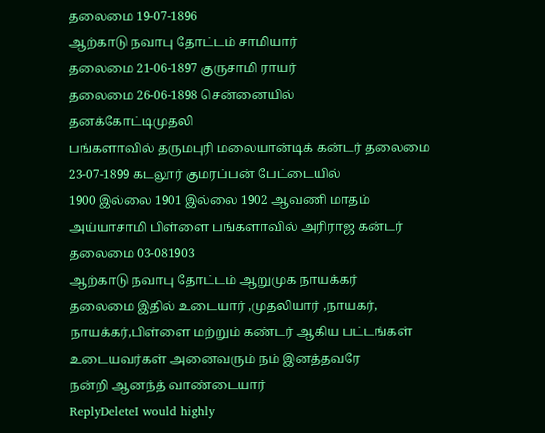தலைமை 19-07-1896
ஆற்காடு நவாபு தோட்டம் சாமியார்
தலைமை 21-06-1897 குருசாமி ராயர்
தலைமை 26-06-1898 சென்னையில்
தனக்கோட்டிமுதலி
பங்களாவில் தருமபுரி மலையான்டிக் கன்டர் தலைமை 23-07-1899 கடலூர் குமரப்பன் பேட்டையில்
1900 இல்லை 1901 இல்லை 1902 ஆவணி மாதம்
அய்யாசாமி பிள்ளை பங்களாவில் அரிராஜ கன்டர் தலைமை 03-081903
ஆற்காடு நவாபு தோட்டம் ஆறுமுக நாயக்கர்
தலைமை இதில் உடையார் ,முதலியார் ,நாயகர், நாயக்கர்,பிள்ளை மற்றும் கண்டர் ஆகிய பட்டங்கள்
உடையவர்கள் அனைவரும் நம் இனத்தவரே
நன்றி ஆனந்த் வாண்டையார்
ReplyDeleteI would highly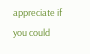appreciate if you could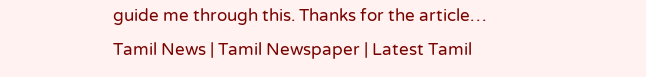guide me through this. Thanks for the article…
Tamil News | Tamil Newspaper | Latest Tamil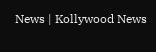News | Kollywood News